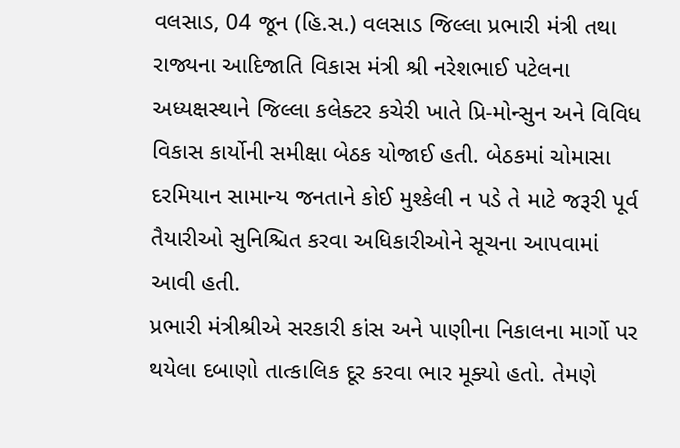વલસાડ, 04 જૂન (હિ.સ.) વલસાડ જિલ્લા પ્રભારી મંત્રી તથા રાજ્યના આદિજાતિ વિકાસ મંત્રી શ્રી નરેશભાઈ પટેલના અધ્યક્ષસ્થાને જિલ્લા કલેક્ટર કચેરી ખાતે પ્રિ-મોન્સુન અને વિવિધ વિકાસ કાર્યોની સમીક્ષા બેઠક યોજાઈ હતી. બેઠકમાં ચોમાસા દરમિયાન સામાન્ય જનતાને કોઈ મુશ્કેલી ન પડે તે માટે જરૂરી પૂર્વ તૈયારીઓ સુનિશ્ચિત કરવા અધિકારીઓને સૂચના આપવામાં આવી હતી.
પ્રભારી મંત્રીશ્રીએ સરકારી કાંસ અને પાણીના નિકાલના માર્ગો પર થયેલા દબાણો તાત્કાલિક દૂર કરવા ભાર મૂક્યો હતો. તેમણે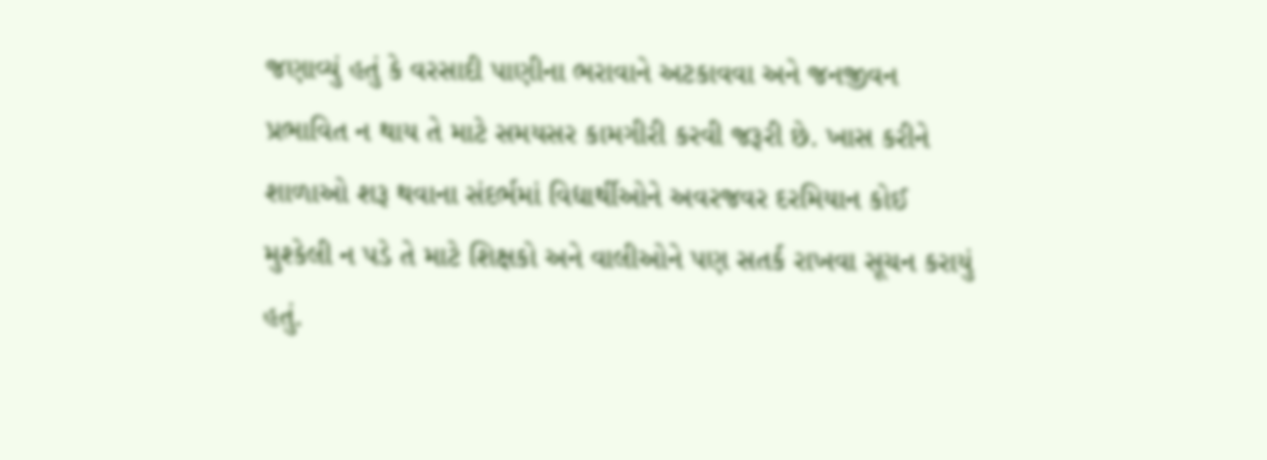જણાવ્યું હતું કે વરસાદી પાણીના ભરાવાને અટકાવવા અને જનજીવન પ્રભાવિત ન થાય તે માટે સમયસર કામગીરી કરવી જરૂરી છે. ખાસ કરીને શાળાઓ શરૂ થવાના સંદર્ભમાં વિદ્યાર્થીઓને અવરજવર દરમિયાન કોઈ મુશ્કેલી ન પડે તે માટે શિક્ષકો અને વાલીઓને પણ સતર્ક રાખવા સૂચન કરાયું હતું.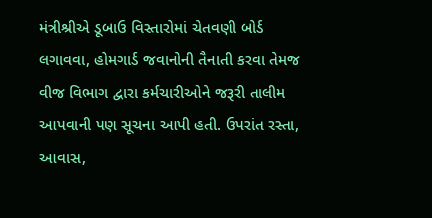મંત્રીશ્રીએ ડૂબાઉ વિસ્તારોમાં ચેતવણી બોર્ડ લગાવવા, હોમગાર્ડ જવાનોની તૈનાતી કરવા તેમજ વીજ વિભાગ દ્વારા કર્મચારીઓને જરૂરી તાલીમ આપવાની પણ સૂચના આપી હતી. ઉપરાંત રસ્તા, આવાસ,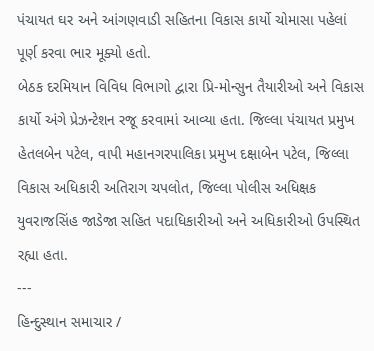પંચાયત ઘર અને આંગણવાડી સહિતના વિકાસ કાર્યો ચોમાસા પહેલાં પૂર્ણ કરવા ભાર મૂક્યો હતો.
બેઠક દરમિયાન વિવિધ વિભાગો દ્વારા પ્રિ-મોન્સુન તૈયારીઓ અને વિકાસ કાર્યો અંગે પ્રેઝન્ટેશન રજૂ કરવામાં આવ્યા હતા. જિલ્લા પંચાયત પ્રમુખ હેતલબેન પટેલ, વાપી મહાનગરપાલિકા પ્રમુખ દક્ષાબેન પટેલ, જિલ્લા વિકાસ અધિકારી અતિરાગ ચપલોત, જિલ્લા પોલીસ અધિક્ષક યુવરાજસિંહ જાડેજા સહિત પદાધિકારીઓ અને અધિકારીઓ ઉપસ્થિત રહ્યા હતા.
---
હિન્દુસ્થાન સમાચાર /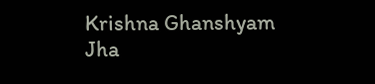Krishna Ghanshyam Jha